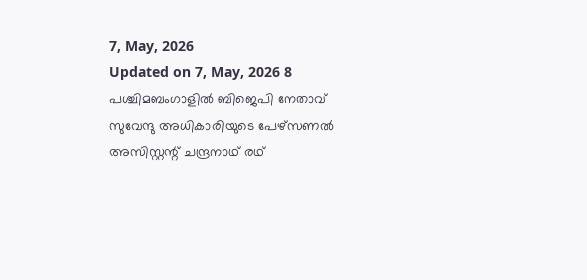7, May, 2026
Updated on 7, May, 2026 8
പശ്ചിമബംഗാളിൽ ബിജെപി നേതാവ് സുവേന്ദു അധികാരിയുടെ പേഴ്സണൽ അസിസ്റ്റന്റ് ചന്ദ്രനാഥ് രഥ്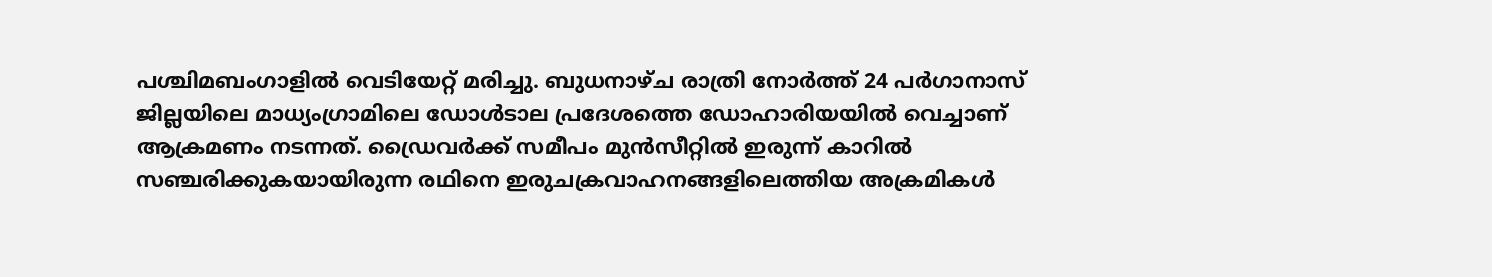പശ്ചിമബംഗാളിൽ വെടിയേറ്റ് മരിച്ചു. ബുധനാഴ്ച രാത്രി നോർത്ത് 24 പർഗാനാസ് ജില്ലയിലെ മാധ്യംഗ്രാമിലെ ഡോൾടാല പ്രദേശത്തെ ഡോഹാരിയയിൽ വെച്ചാണ് ആക്രമണം നടന്നത്. ഡ്രൈവർക്ക് സമീപം മുൻസീറ്റിൽ ഇരുന്ന് കാറിൽ സഞ്ചരിക്കുകയായിരുന്ന രഥിനെ ഇരുചക്രവാഹനങ്ങളിലെത്തിയ അക്രമികൾ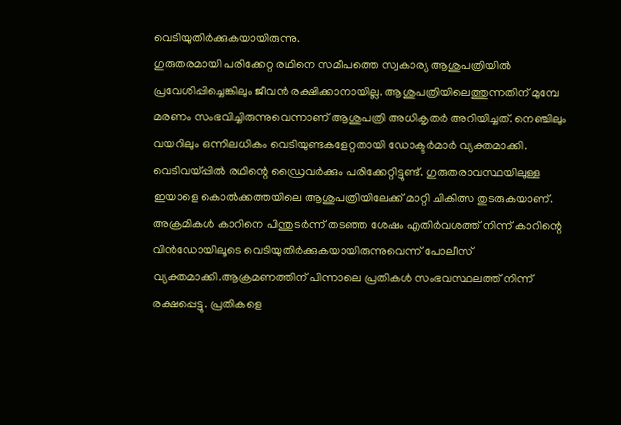വെടിയുതിർക്കുകയായിരുന്നു.
ഗുരുതരമായി പരിക്കേറ്റ രഥിനെ സമീപത്തെ സ്വകാര്യ ആശുപത്രിയിൽ പ്രവേശിപ്പിച്ചെങ്കിലും ജീവൻ രക്ഷിക്കാനായില്ല. ആശുപത്രിയിലെത്തുന്നതിന് മുമ്പേ മരണം സംഭവിച്ചിരുന്നുവെന്നാണ് ആശുപത്രി അധികൃതർ അറിയിച്ചത്. നെഞ്ചിലും വയറിലും ഒന്നിലധികം വെടിയുണ്ടകളേറ്റതായി ഡോക്ടർമാർ വ്യക്തമാക്കി. വെടിവയ്പ്പിൽ രഥിന്റെ ഡ്രൈവർക്കും പരിക്കേറ്റിട്ടുണ്ട്. ഗുരുതരാവസ്ഥയിലുള്ള ഇയാളെ കൊൽക്കത്തയിലെ ആശുപത്രിയിലേക്ക് മാറ്റി ചികിത്സ തുടരുകയാണ്. അക്രമികൾ കാറിനെ പിന്തുടർന്ന് തടഞ്ഞ ശേഷം എതിർവശത്ത് നിന്ന് കാറിന്റെ വിൻഡോയിലൂടെ വെടിയുതിർക്കുകയായിരുന്നുവെന്ന് പോലീസ് വ്യക്തമാക്കി.ആക്രമണത്തിന് പിന്നാലെ പ്രതികൾ സംഭവസ്ഥലത്ത് നിന്ന് രക്ഷപ്പെട്ടു. പ്രതികളെ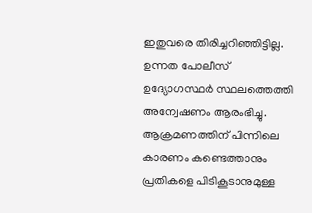ഇതുവരെ തിരിച്ചറിഞ്ഞിട്ടില്ല. ഉന്നത പോലീസ് ഉദ്യോഗസ്ഥർ സ്ഥലത്തെത്തി അന്വേഷണം ആരംഭിച്ചു. ആക്രമണത്തിന് പിന്നിലെ കാരണം കണ്ടെത്താനും പ്രതികളെ പിടികൂടാനുമുള്ള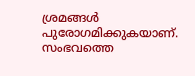ശ്രമങ്ങൾ പുരോഗമിക്കുകയാണ്. സംഭവത്തെ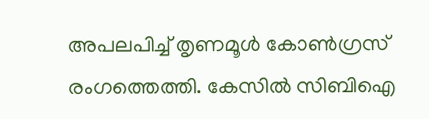അപലപിച്ച് തൃണമൂൾ കോൺഗ്രസ് രംഗത്തെത്തി. കേസിൽ സിബിഐ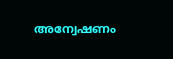അന്വേഷണം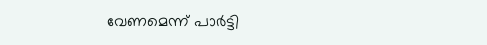വേണമെന്ന് പാർട്ടി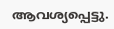ആവശ്യപ്പെട്ടു.